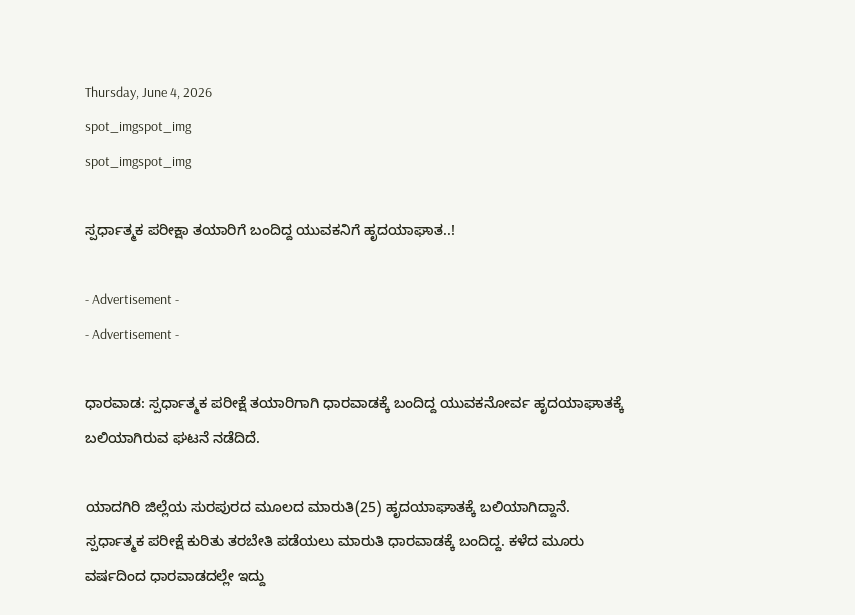Thursday, June 4, 2026
spot_imgspot_img
spot_imgspot_img

ಸ್ಪರ್ಧಾತ್ಮಕ ಪರೀಕ್ಷಾ ತಯಾರಿಗೆ ಬಂದಿದ್ದ ಯುವಕನಿಗೆ ಹೃದಯಾಘಾತ..!

- Advertisement -
- Advertisement -

ಧಾರವಾಡ: ಸ್ಪರ್ಧಾತ್ಮಕ ಪರೀಕ್ಷೆ ತಯಾರಿಗಾಗಿ ಧಾರವಾಡಕ್ಕೆ ಬಂದಿದ್ದ ಯುವಕನೋರ್ವ ಹೃದಯಾಘಾತಕ್ಕೆ ಬಲಿಯಾಗಿರುವ ಘಟನೆ ನಡೆದಿದೆ.

ಯಾದಗಿರಿ ಜಿಲ್ಲೆಯ ಸುರಪುರದ ಮೂಲದ ಮಾರುತಿ(25) ಹೃದಯಾಘಾತಕ್ಕೆ ಬಲಿಯಾಗಿದ್ದಾನೆ. ಸ್ಪರ್ಧಾತ್ಮಕ ಪರೀಕ್ಷೆ ಕುರಿತು ತರಬೇತಿ ಪಡೆಯಲು ಮಾರುತಿ ಧಾರವಾಡಕ್ಕೆ ಬಂದಿದ್ದ. ಕಳೆದ ಮೂರು ವರ್ಷದಿಂದ ಧಾರವಾಡದಲ್ಲೇ ಇದ್ದು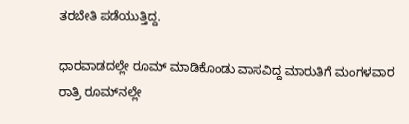ತರಬೇತಿ ಪಡೆಯುತ್ತಿದ್ದ.

ಧಾರವಾಡದಲ್ಲೇ ರೂಮ್ ಮಾಡಿಕೊಂಡು ವಾಸವಿದ್ದ ಮಾರುತಿಗೆ ಮಂಗಳವಾರ ರಾತ್ರಿ ರೂಮ್‌ನಲ್ಲೇ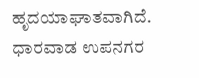ಹೃದಯಾಘಾತವಾಗಿದೆ. ಧಾರವಾಡ ಉಪನಗರ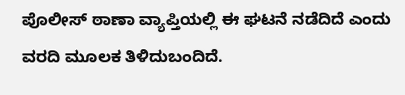ಪೊಲೀಸ್ ಠಾಣಾ ವ್ಯಾಪ್ತಿಯಲ್ಲಿ ಈ ಘಟನೆ ನಡೆದಿದೆ ಎಂದು ವರದಿ ಮೂಲಕ ತಿಳಿದುಬಂದಿದೆ.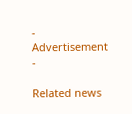- Advertisement -

Related news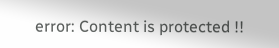error: Content is protected !!